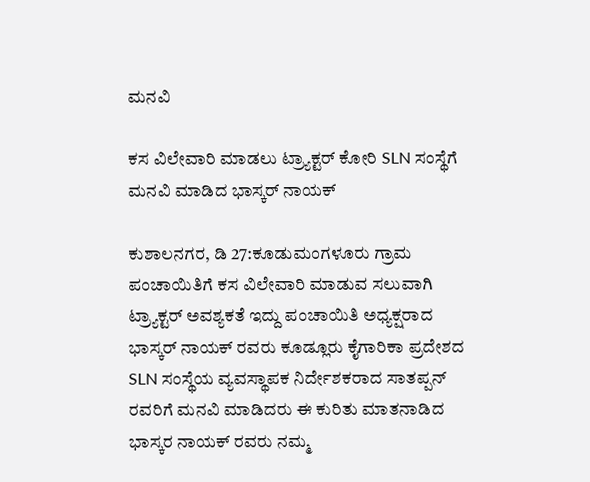ಮನವಿ

ಕಸ ವಿಲೇವಾರಿ ಮಾಡಲು ಟ್ರ್ಯಾಕ್ಟರ್ ಕೋರಿ SLN ಸಂಸ್ಥೆಗೆ ಮನವಿ ಮಾಡಿದ ಭಾಸ್ಕರ್ ನಾಯಕ್

ಕುಶಾಲನಗರ, ಡಿ 27:ಕೂಡುಮಂಗಳೂರು ಗ್ರಾಮ ಪಂಚಾಯಿತಿಗೆ ಕಸ ವಿಲೇವಾರಿ ಮಾಡುವ ಸಲುವಾಗಿ ಟ್ರ್ಯಾಕ್ಟರ್ ಅವಶ್ಯಕತೆ ಇದ್ದು ಪಂಚಾಯಿತಿ ಅಧ್ಯಕ್ಷರಾದ ಭಾಸ್ಕರ್ ನಾಯಕ್ ರವರು ಕೂಡ್ಲೂರು ಕೈಗಾರಿಕಾ ಪ್ರದೇಶದ SLN ಸಂಸ್ಥೆಯ ವ್ಯವಸ್ಥಾಪಕ ನಿರ್ದೇಶಕರಾದ ಸಾತಪ್ಪನ್ ರವರಿಗೆ ಮನವಿ ಮಾಡಿದರು ಈ ಕುರಿತು ಮಾತನಾಡಿದ ಭಾಸ್ಕರ ನಾಯಕ್ ರವರು ನಮ್ಮ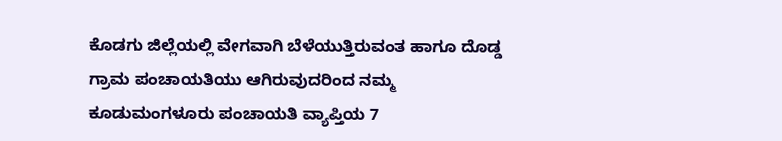ಕೊಡಗು ಜಿಲ್ಲೆಯಲ್ಲಿ ವೇಗವಾಗಿ ಬೆಳೆಯುತ್ತಿರುವಂತ ಹಾಗೂ ದೊಡ್ಡ ಗ್ರಾಮ ಪಂಚಾಯತಿಯು ಆಗಿರುವುದರಿಂದ ನಮ್ಮ ಕೂಡುಮಂಗಳೂರು ಪಂಚಾಯತಿ ವ್ಯಾಪ್ತಿಯ 7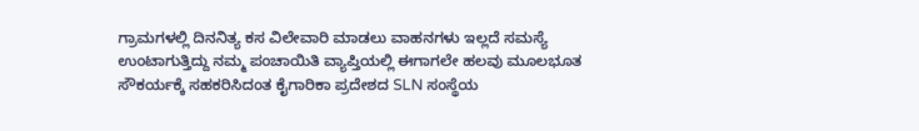ಗ್ರಾಮಗಳಲ್ಲಿ ದಿನನಿತ್ಯ ಕಸ ವಿಲೇವಾರಿ ಮಾಡಲು ವಾಹನಗಳು ಇಲ್ಲದೆ ಸಮಸ್ಯೆ ಉಂಟಾಗುತ್ತಿದ್ದು ನಮ್ಮ ಪಂಚಾಯಿತಿ ವ್ಯಾಪ್ತಿಯಲ್ಲಿ ಈಗಾಗಲೇ ಹಲವು ಮೂಲಭೂತ ಸೌಕರ್ಯಕ್ಕೆ ಸಹಕರಿಸಿದಂತ ಕೈಗಾರಿಕಾ ಪ್ರದೇಶದ SLN ಸಂಸ್ಥೆಯ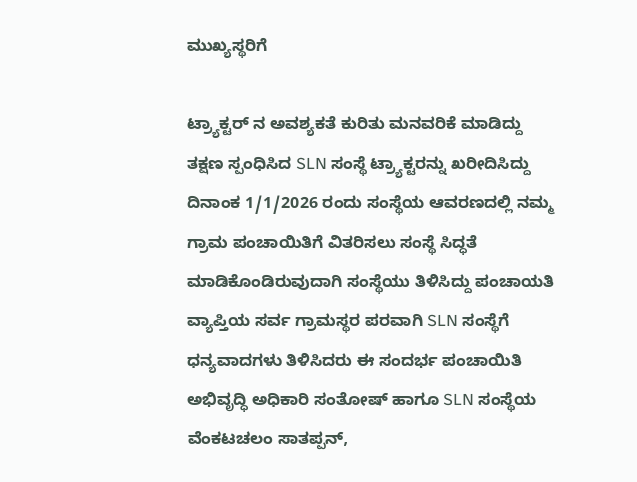ಮುಖ್ಯಸ್ಥರಿಗೆ

ಟ್ರ್ಯಾಕ್ಟರ್ ನ ಅವಶ್ಯಕತೆ ಕುರಿತು ಮನವರಿಕೆ ಮಾಡಿದ್ದು ತಕ್ಷಣ ಸ್ಪಂಧಿಸಿದ SLN ಸಂಸ್ಥೆ ಟ್ರ್ಯಾಕ್ಟರನ್ನು ಖರೀದಿಸಿದ್ದು ದಿನಾಂಕ 1/1/2026 ರಂದು ಸಂಸ್ಥೆಯ ಆವರಣದಲ್ಲಿ ನಮ್ಮ ಗ್ರಾಮ ಪಂಚಾಯಿತಿಗೆ ವಿತರಿಸಲು ಸಂಸ್ಥೆ ಸಿದ್ಧತೆ ಮಾಡಿಕೊಂಡಿರುವುದಾಗಿ ಸಂಸ್ಥೆಯು ತಿಳಿಸಿದ್ದು ಪಂಚಾಯತಿ ವ್ಯಾಪ್ತಿಯ ಸರ್ವ ಗ್ರಾಮಸ್ಥರ ಪರವಾಗಿ SLN ಸಂಸ್ಥೆಗೆ ಧನ್ಯವಾದಗಳು ತಿಳಿಸಿದರು ಈ ಸಂದರ್ಭ ಪಂಚಾಯಿತಿ ಅಭಿವೃದ್ಧಿ ಅಧಿಕಾರಿ ಸಂತೋಷ್ ಹಾಗೂ SLN ಸಂಸ್ಥೆಯ ವೆಂಕಟಚಲಂ ಸಾತಪ್ಪನ್,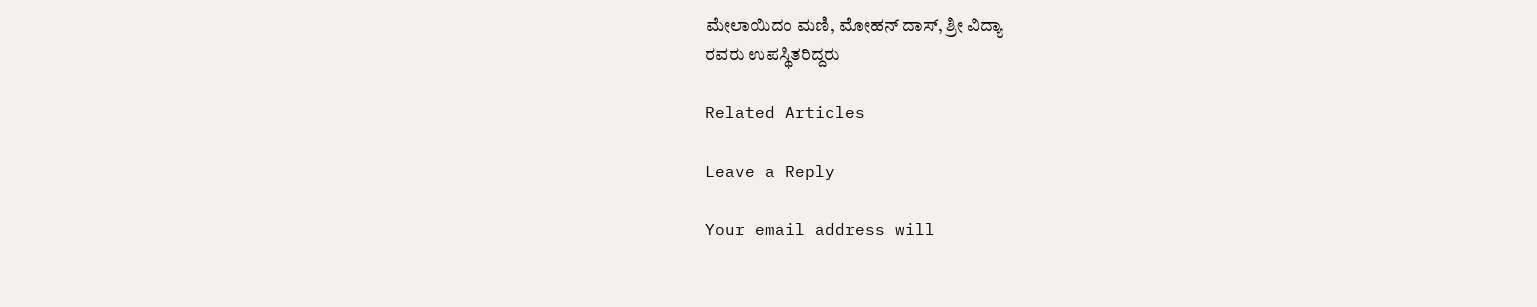ಮೇಲಾಯಿದಂ ಮಣಿ, ಮೋಹನ್ ದಾಸ್, ಶ್ರೀ ವಿದ್ಯಾ
ರವರು ಉಪಸ್ಥಿತರಿದ್ದರು

Related Articles

Leave a Reply

Your email address will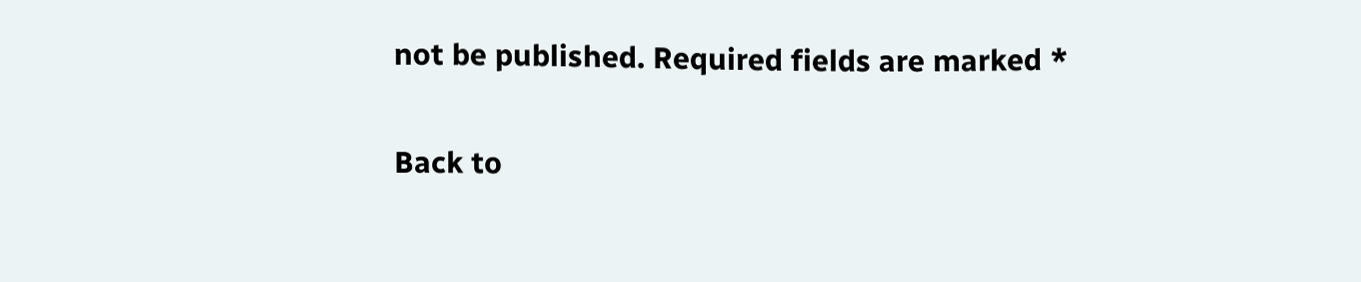not be published. Required fields are marked *

Back to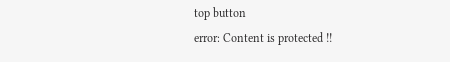top button
error: Content is protected !!